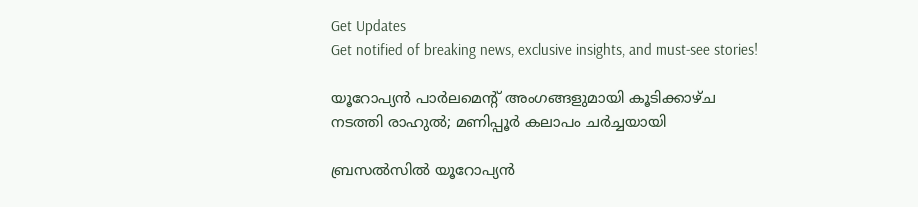Get Updates
Get notified of breaking news, exclusive insights, and must-see stories!

യൂറോപ്യൻ പാർലമെന്റ് അംഗങ്ങളുമായി കൂടിക്കാഴ്ച നടത്തി രാഹുൽ; മണിപ്പൂർ കലാപം ചർച്ചയായി

ബ്രസൽസിൽ യൂറോപ്യൻ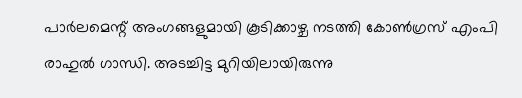പാർലമെന്റ് അംഗങ്ങളുമായി കൂടിക്കാഴ്ച നടത്തി കോൺഗ്രസ് എംപി രാഹുൽ ഗാന്ധി. അടച്ചിട്ട മുറിയിലായിരുന്നു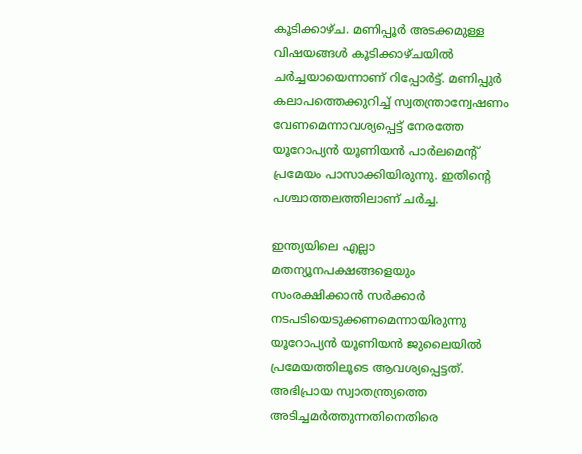കൂടിക്കാഴ്ച. മണിപ്പൂർ അടക്കമുള്ള വിഷയങ്ങൾ കൂടിക്കാഴ്ചയിൽ ചർച്ചയായെന്നാണ് റിപ്പോർട്ട്. മണിപ്പുർ കലാപത്തെക്കുറിച്ച് സ്വതന്ത്രാന്വേഷണം വേണമെന്നാവശ്യപ്പെട്ട് നേരത്തേ യൂറോപ്യൻ യൂണിയൻ പാർലമെന്റ് പ്രമേയം പാസാക്കിയിരുന്നു. ഇതിന്റെ പശ്ചാത്തലത്തിലാണ് ചർച്ച.

ഇന്ത്യയിലെ എല്ലാ മതന്യൂനപക്ഷങ്ങളെയും സംരക്ഷിക്കാൻ സർക്കാർ നടപടിയെടുക്കണമെന്നായിരുന്നു യൂറോപ്യൻ യൂണിയൻ ജുലൈയിൽ പ്രമേയത്തിലൂടെ ആവശ്യപ്പെട്ടത്. അഭിപ്രായ സ്വാതന്ത്ര്യത്തെ അടിച്ചമർത്തുന്നതിനെതിരെ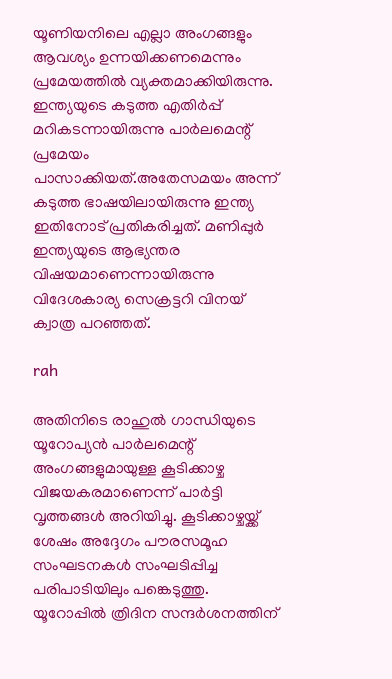യൂണിയനിലെ എല്ലാ അംഗങ്ങളും ആവശ്യം ഉന്നയിക്കണമെന്നും പ്രമേയത്തിൽ വ്യക്തമാക്കിയിരുന്നു. ഇന്ത്യയുടെ കടുത്ത എതിർപ്പ് മറികടന്നായിരുന്നു പാർലമെന്റ് പ്രമേയം പാസാക്കിയത്.അതേസമയം അന്ന് കടുത്ത ഭാഷയിലായിരുന്നു ഇന്ത്യ ഇതിനോട് പ്രതികരിച്ചത്. മണിപ്പുർ ഇന്ത്യയുടെ ആഭ്യന്തര വിഷയമാണെന്നായിരുന്നു വിദേശകാര്യ സെക്രട്ടറി വിനയ് ക്വാത്ര പറഞ്ഞത്.

rah

അതിനിടെ രാഹുൽ ഗാന്ധിയുടെ യൂറോപ്യൻ പാർലമെന്റ് അംഗങ്ങളുമായുള്ള കൂടിക്കാഴ്ച വിജയകരമാണെന്ന് പാർട്ടി വൃത്തങ്ങൾ അറിയിച്ചു. കൂടിക്കാഴ്ചയ്ക്ക് ശേഷം അദ്ദേഗം പൗരസമൂഹ സംഘടനകൾ സംഘടിപ്പിച്ച പരിപാടിയിലും പങ്കെടുത്തു. യൂറോപ്പിൽ ത്രിദിന സന്ദർശനത്തിന്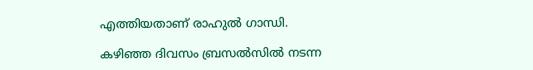എത്തിയതാണ് രാഹുൽ ഗാന്ധി.

കഴിഞ്ഞ ദിവസം ബ്രസൽസിൽ നടന്ന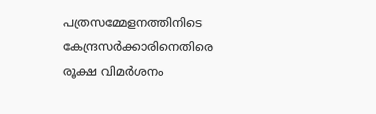പത്രസമ്മേളനത്തിനിടെ കേന്ദ്രസർക്കാരിനെതിരെ രൂക്ഷ വിമർശനം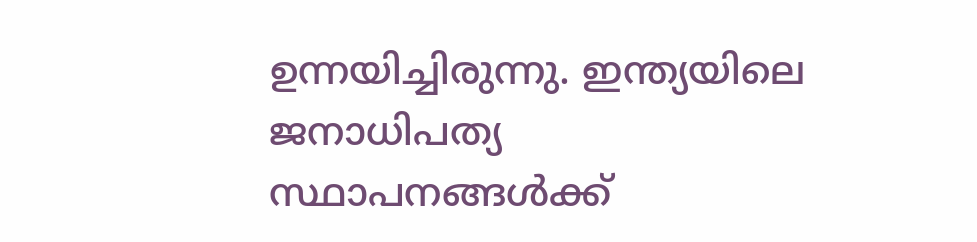ഉന്നയിച്ചിരുന്നു. ഇന്ത്യയിലെ ജനാധിപത്യ സ്ഥാപനങ്ങൾക്ക്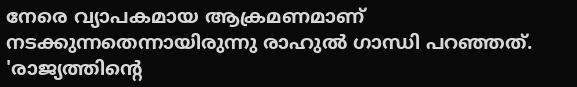നേരെ വ്യാപകമായ ആക്രമണമാണ് നടക്കുന്നതെന്നായിരുന്നു രാഹുൽ ഗാന്ധി പറഞ്ഞത്. 'രാജ്യത്തിന്റെ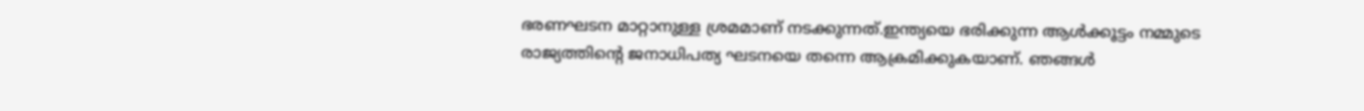ഭരണഘടന മാറ്റാനുള്ള ശ്രമമാണ് നടക്കുന്നത്.ഇന്ത്യയെ ഭരിക്കുന്ന ആൾക്കൂട്ടം നമ്മുടെ രാജ്യത്തിന്റെ ജനാധിപത്യ ഘടനയെ തന്നെ ആക്രമിക്കുകയാണ്. ഞങ്ങൾ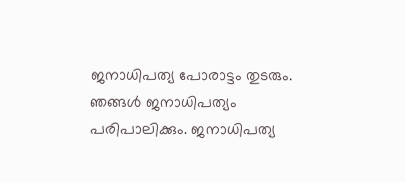ജനാധിപത്യ പോരാട്ടം തുടരും. ഞങ്ങൾ ജനാധിപത്യം പരിപാലിക്കും. ജനാധിപത്യ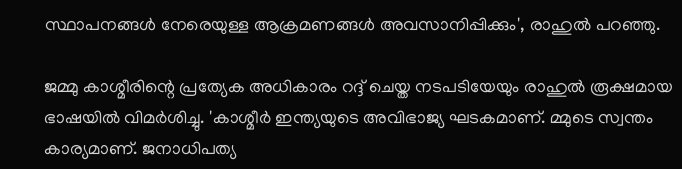സ്ഥാപനങ്ങൾ നേരെയുള്ള ആക്രമണങ്ങൾ അവസാനിപ്പിക്കും', രാഹുൽ പറഞ്ഞു.

ജമ്മു കാശ്മീരിന്റെ പ്രത്യേക അധികാരം റദ്ദ് ചെയ്ത നടപടിയേയും രാഹുൽ രൂക്ഷമായ ഭാഷയിൽ വിമർശിച്ചു. 'കാശ്മീർ ഇന്ത്യയുടെ അവിഭാജ്യ ഘടകമാണ്. മ്മുടെ സ്വന്തം കാര്യമാണ്. ജനാധിപത്യ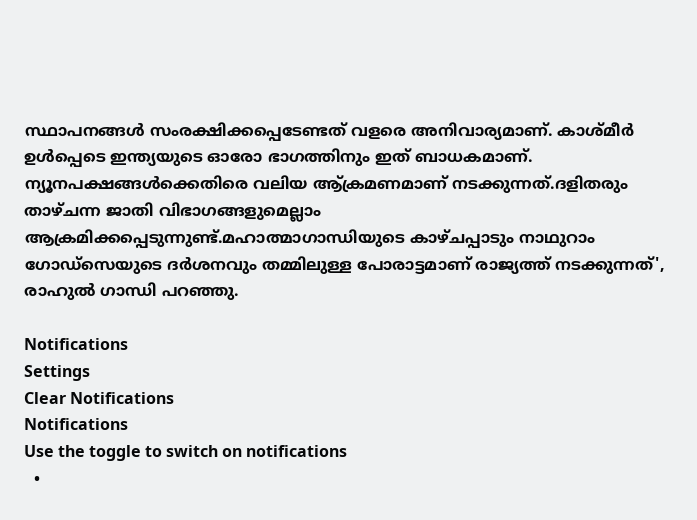സ്ഥാപനങ്ങൾ സംരക്ഷിക്കപ്പെടേണ്ടത് വളരെ അനിവാര്യമാണ്. കാശ്മീർ ഉൾപ്പെടെ ഇന്ത്യയുടെ ഓരോ ഭാഗത്തിനും ഇത് ബാധകമാണ്. ന്യൂനപക്ഷങ്ങൾക്കെതിരെ വലിയ ആ്ക്രമണമാണ് നടക്കുന്നത്.ദളിതരും താഴ്ചന്ന ജാതി വിഭാഗങ്ങളുമെല്ലാം ആക്രമിക്കപ്പെടുന്നുണ്ട്.മഹാത്മാഗാന്ധിയുടെ കാഴ്ചപ്പാടും നാഥുറാം ഗോഡ്‌സെയുടെ ദർശനവും തമ്മിലുള്ള പോരാട്ടമാണ് രാജ്യത്ത് നടക്കുന്നത്', രാഹുൽ ഗാന്ധി പറഞ്ഞു.

Notifications
Settings
Clear Notifications
Notifications
Use the toggle to switch on notifications
  •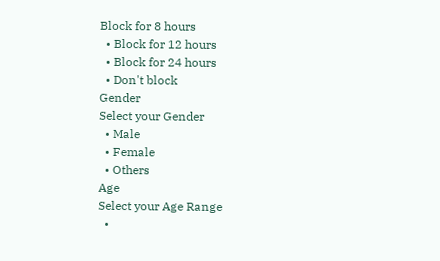Block for 8 hours
  • Block for 12 hours
  • Block for 24 hours
  • Don't block
Gender
Select your Gender
  • Male
  • Female
  • Others
Age
Select your Age Range
  •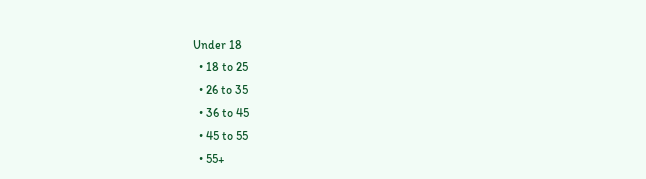Under 18
  • 18 to 25
  • 26 to 35
  • 36 to 45
  • 45 to 55
  • 55+